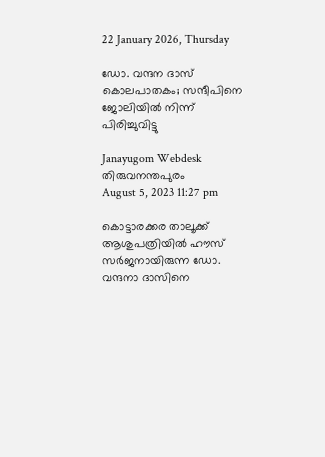22 January 2026, Thursday

ഡോ. വന്ദന ദാസ് കൊലപാതകം; സന്ദീപിനെ ജോലിയില്‍ നിന്ന് പിരിച്ചുവിട്ടു

Janayugom Webdesk
തിരുവനന്തപുരം
August 5, 2023 11:27 pm

കൊട്ടാരക്കര താലൂക്ക്‌ ആശുപത്രിയിൽ ഹൗസ് സര്‍ജനായിരുന്ന ഡോ. വന്ദനാ ദാസിനെ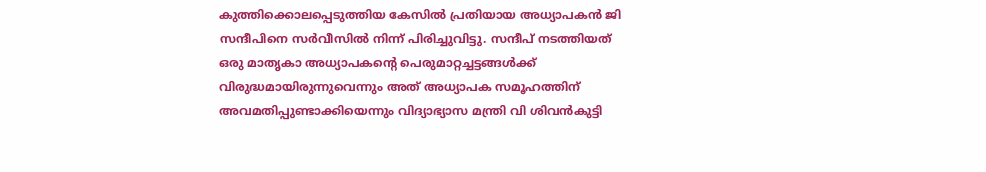കുത്തിക്കൊലപ്പെടുത്തിയ കേസിൽ പ്രതിയായ അധ്യാപകൻ ജി സന്ദീപിനെ സർവീസിൽ നിന്ന്‌ പിരിച്ചുവിട്ടു. സന്ദീപ് നടത്തിയത് ഒരു മാതൃകാ അധ്യാപകന്റെ പെരുമാറ്റച്ചട്ടങ്ങൾക്ക് വിരുദ്ധമായിരുന്നുവെന്നും അത്‌ അധ്യാപക സമൂഹത്തിന് അവമതിപ്പുണ്ടാക്കിയെന്നും വിദ്യാഭ്യാസ മന്ത്രി വി ശിവന്‍കുട്ടി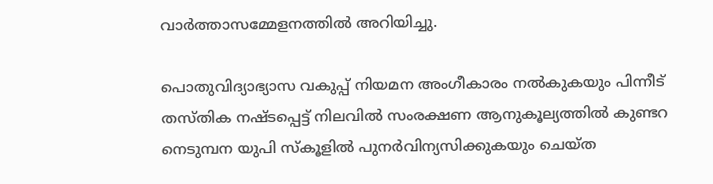വാർത്താസമ്മേളനത്തിൽ അറിയിച്ചു.

പൊതുവിദ്യാഭ്യാസ വകുപ്പ് നിയമന അംഗീകാരം നൽകുകയും പിന്നീട് തസ്തിക നഷ്ടപ്പെട്ട് നിലവിൽ സംരക്ഷണ ആനുകൂല്യത്തിൽ കുണ്ടറ നെടുമ്പന യുപി സ്കൂളിൽ പുനർവിന്യസിക്കുകയും ചെയ്ത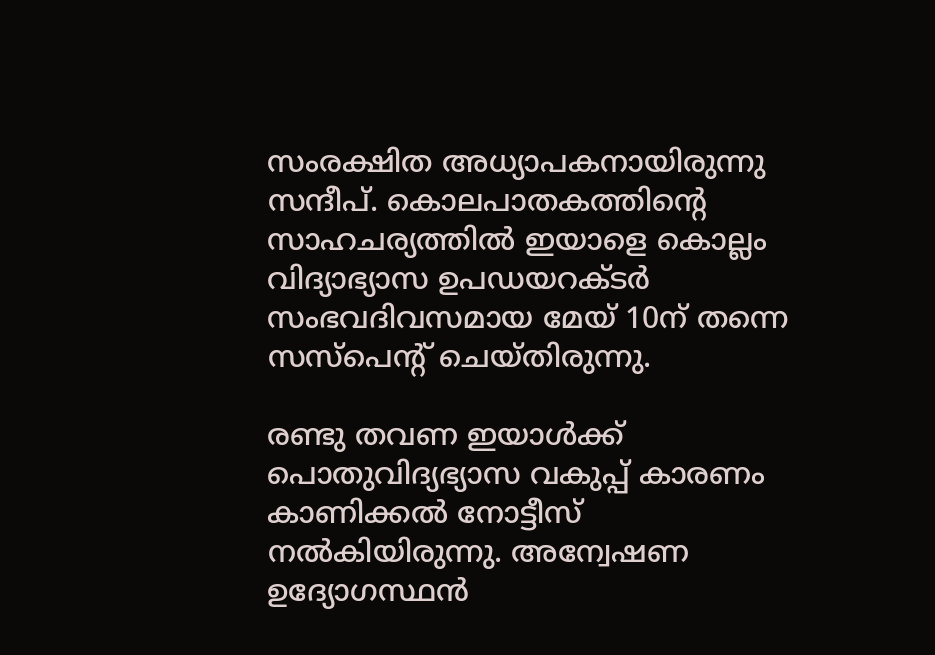സംരക്ഷിത അധ്യാപകനായിരുന്നു സന്ദീപ്‌. കൊലപാതകത്തിന്റെ സാഹചര്യത്തിൽ ഇയാളെ കൊല്ലം വിദ്യാഭ്യാസ ഉപഡയറക്ടർ സംഭവദിവസമായ മേയ്‌ 10ന് തന്നെ സസ്പെന്റ് ചെയ്തിരുന്നു.

രണ്ടു തവണ ഇയാൾക്ക്‌ പൊതുവിദ്യഭ്യാസ വകുപ്പ്‌ കാരണം കാണിക്കൽ നോട്ടീസ്‌ നൽകിയിരുന്നു. അന്വേഷണ ഉദ്യോഗസ്ഥൻ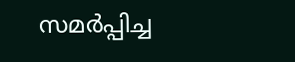സമർപ്പിച്ച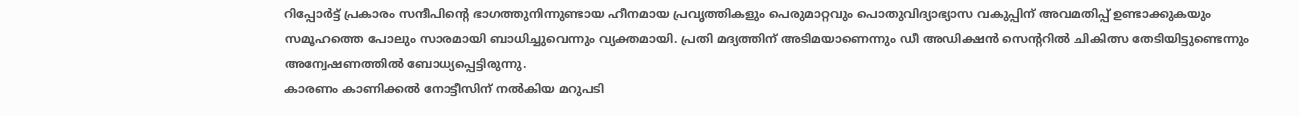റിപ്പോർട്ട് പ്രകാരം സന്ദീപിന്റെ ഭാഗത്തുനിന്നുണ്ടായ ഹീനമായ പ്രവൃത്തികളും പെരുമാറ്റവും പൊതുവിദ്യാഭ്യാസ വകുപ്പിന് അവമതിപ്പ് ഉണ്ടാക്കുകയും സമൂഹത്തെ പോലും സാരമായി ബാധിച്ചുവെന്നും വ്യക്തമായി. പ്രതി മദ്യത്തിന് അടിമയാണെന്നും ഡീ അഡിക്ഷൻ സെന്ററിൽ ചികിത്സ തേടിയിട്ടുണ്ടെന്നും അന്വേഷണത്തിൽ ബോധ്യപ്പെട്ടിരുന്നു.
കാരണം കാണിക്കൽ നോട്ടീസിന് നൽകിയ മറുപടി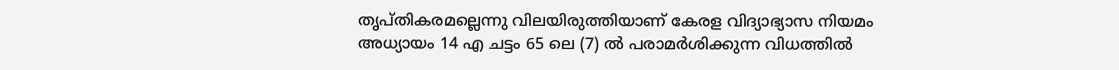തൃപ്തികരമല്ലെന്നു വിലയിരുത്തിയാണ്‌ കേരള വിദ്യാഭ്യാസ നിയമം അധ്യായം 14 എ ചട്ടം 65 ലെ (7) ൽ പരാമർശിക്കുന്ന വിധത്തിൽ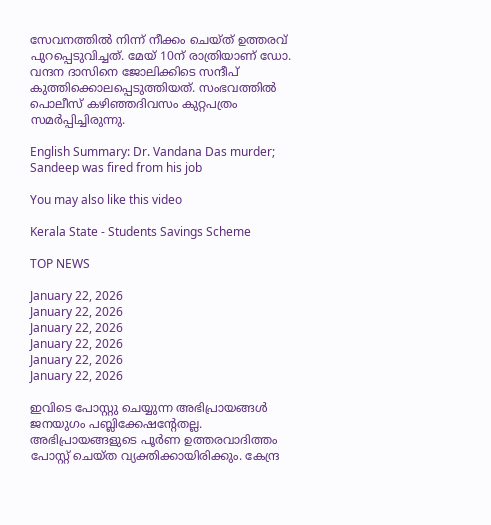സേവനത്തിൽ നിന്ന് നീക്കം ചെയ്ത്‌ ഉത്തരവ് പുറപ്പെടുവിച്ചത്‌. മേയ് 10ന് രാത്രിയാണ് ഡോ. വന്ദന ദാസിനെ ജോലിക്കിടെ സന്ദീപ് കുത്തിക്കൊലപ്പെടുത്തിയത്. സംഭവത്തില്‍ പൊലീസ് കഴിഞ്ഞദിവസം കുറ്റപത്രം സമര്‍പ്പിച്ചിരുന്നു.

English Summary: Dr. Vandana Das murder; Sandeep was fired from his job

You may also like this video

Kerala State - Students Savings Scheme

TOP NEWS

January 22, 2026
January 22, 2026
January 22, 2026
January 22, 2026
January 22, 2026
January 22, 2026

ഇവിടെ പോസ്റ്റു ചെയ്യുന്ന അഭിപ്രായങ്ങള്‍ ജനയുഗം പബ്ലിക്കേഷന്റേതല്ല. അഭിപ്രായങ്ങളുടെ പൂര്‍ണ ഉത്തരവാദിത്തം പോസ്റ്റ് ചെയ്ത വ്യക്തിക്കായിരിക്കും. കേന്ദ്ര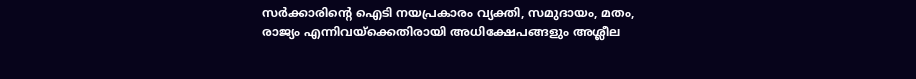സര്‍ക്കാരിന്റെ ഐടി നയപ്രകാരം വ്യക്തി, സമുദായം, മതം, രാജ്യം എന്നിവയ്‌ക്കെതിരായി അധിക്ഷേപങ്ങളും അശ്ലീല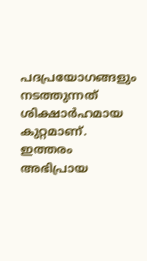പദപ്രയോഗങ്ങളും നടത്തുന്നത് ശിക്ഷാര്‍ഹമായ കുറ്റമാണ്. ഇത്തരം അഭിപ്രായ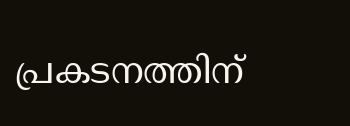പ്രകടനത്തിന്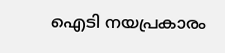ഐടി നയപ്രകാരം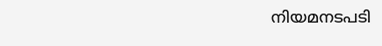നിയമനടപടി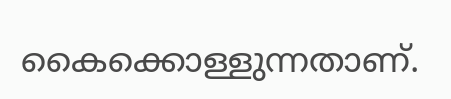കൈക്കൊള്ളുന്നതാണ്.